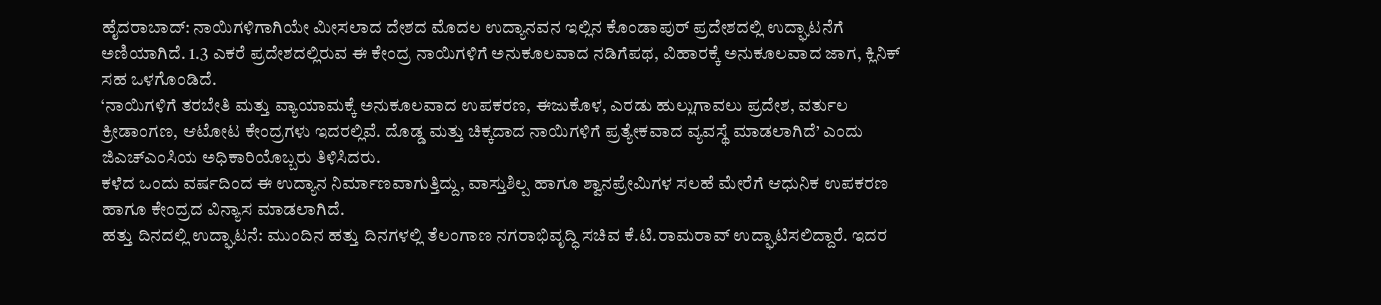ಹೈದರಾಬಾದ್: ನಾಯಿಗಳಿಗಾಗಿಯೇ ಮೀಸಲಾದ ದೇಶದ ಮೊದಲ ಉದ್ಯಾನವನ ಇಲ್ಲಿನ ಕೊಂಡಾಪುರ್ ಪ್ರದೇಶದಲ್ಲಿ ಉದ್ಘಾಟನೆಗೆ ಅಣಿಯಾಗಿದೆ. 1.3 ಎಕರೆ ಪ್ರದೇಶದಲ್ಲಿರುವ ಈ ಕೇಂದ್ರ ನಾಯಿಗಳಿಗೆ ಅನುಕೂಲವಾದ ನಡಿಗೆಪಥ, ವಿಹಾರಕ್ಕೆ ಅನುಕೂಲವಾದ ಜಾಗ, ಕ್ಲಿನಿಕ್ ಸಹ ಒಳಗೊಂಡಿದೆ.
‘ನಾಯಿಗಳಿಗೆ ತರಬೇತಿ ಮತ್ತು ವ್ಯಾಯಾಮಕ್ಕೆ ಅನುಕೂಲವಾದ ಉಪಕರಣ, ಈಜುಕೊಳ, ಎರಡು ಹುಲ್ಲುಗಾವಲು ಪ್ರದೇಶ, ವರ್ತುಲ ಕ್ರೀಡಾಂಗಣ, ಆಟೋಟ ಕೇಂದ್ರಗಳು ಇದರಲ್ಲಿವೆ. ದೊಡ್ಡ ಮತ್ತು ಚಿಕ್ಕದಾದ ನಾಯಿಗಳಿಗೆ ಪ್ರತ್ಯೇಕವಾದ ವ್ಯವಸ್ಥೆ ಮಾಡಲಾಗಿದೆ’ ಎಂದು ಜಿಎಚ್ಎಂಸಿಯ ಅಧಿಕಾರಿಯೊಬ್ಬರು ತಿಳಿಸಿದರು.
ಕಳೆದ ಒಂದು ವರ್ಷದಿಂದ ಈ ಉದ್ಯಾನ ನಿರ್ಮಾಣವಾಗುತ್ತಿದ್ದು, ವಾಸ್ತುಶಿಲ್ಪ ಹಾಗೂ ಶ್ವಾನಪ್ರೇಮಿಗಳ ಸಲಹೆ ಮೇರೆಗೆ ಆಧುನಿಕ ಉಪಕರಣ ಹಾಗೂ ಕೇಂದ್ರದ ವಿನ್ಯಾಸ ಮಾಡಲಾಗಿದೆ.
ಹತ್ತು ದಿನದಲ್ಲಿ ಉದ್ಘಾಟನೆ: ಮುಂದಿನ ಹತ್ತು ದಿನಗಳಲ್ಲಿ ತೆಲಂಗಾಣ ನಗರಾಭಿವೃದ್ಧಿ ಸಚಿವ ಕೆ.ಟಿ.ರಾಮರಾವ್ ಉದ್ಘಾಟಿಸಲಿದ್ದಾರೆ. ಇದರ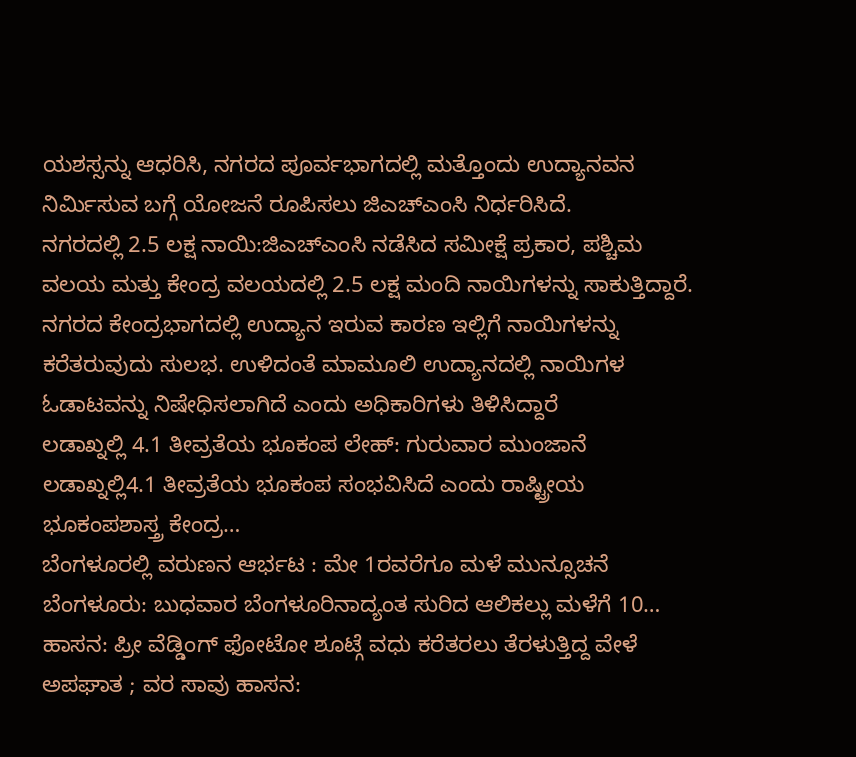ಯಶಸ್ಸನ್ನು ಆಧರಿಸಿ, ನಗರದ ಪೂರ್ವಭಾಗದಲ್ಲಿ ಮತ್ತೊಂದು ಉದ್ಯಾನವನ ನಿರ್ಮಿಸುವ ಬಗ್ಗೆ ಯೋಜನೆ ರೂಪಿಸಲು ಜಿಎಚ್ಎಂಸಿ ನಿರ್ಧರಿಸಿದೆ.
ನಗರದಲ್ಲಿ 2.5 ಲಕ್ಷ ನಾಯಿ:ಜಿಎಚ್ಎಂಸಿ ನಡೆಸಿದ ಸಮೀಕ್ಷೆ ಪ್ರಕಾರ, ಪಶ್ಚಿಮ ವಲಯ ಮತ್ತು ಕೇಂದ್ರ ವಲಯದಲ್ಲಿ 2.5 ಲಕ್ಷ ಮಂದಿ ನಾಯಿಗಳನ್ನು ಸಾಕುತ್ತಿದ್ದಾರೆ. ನಗರದ ಕೇಂದ್ರಭಾಗದಲ್ಲಿ ಉದ್ಯಾನ ಇರುವ ಕಾರಣ ಇಲ್ಲಿಗೆ ನಾಯಿಗಳನ್ನು ಕರೆತರುವುದು ಸುಲಭ. ಉಳಿದಂತೆ ಮಾಮೂಲಿ ಉದ್ಯಾನದಲ್ಲಿ ನಾಯಿಗಳ ಓಡಾಟವನ್ನು ನಿಷೇಧಿಸಲಾಗಿದೆ ಎಂದು ಅಧಿಕಾರಿಗಳು ತಿಳಿಸಿದ್ದಾರೆ
ಲಡಾಖ್ನಲ್ಲಿ 4.1 ತೀವ್ರತೆಯ ಭೂಕಂಪ ಲೇಹ್: ಗುರುವಾರ ಮುಂಜಾನೆ ಲಡಾಖ್ನಲ್ಲಿ4.1 ತೀವ್ರತೆಯ ಭೂಕಂಪ ಸಂಭವಿಸಿದೆ ಎಂದು ರಾಷ್ಟ್ರೀಯ ಭೂಕಂಪಶಾಸ್ತ್ರ ಕೇಂದ್ರ…
ಬೆಂಗಳೂರಲ್ಲಿ ವರುಣನ ಆರ್ಭಟ : ಮೇ 1ರವರೆಗೂ ಮಳೆ ಮುನ್ಸೂಚನೆ ಬೆಂಗಳೂರು: ಬುಧವಾರ ಬೆಂಗಳೂರಿನಾದ್ಯಂತ ಸುರಿದ ಆಲಿಕಲ್ಲು ಮಳೆಗೆ 10…
ಹಾಸನ: ಪ್ರೀ ವೆಡ್ಡಿಂಗ್ ಫೋಟೋ ಶೂಟ್ಗೆ ವಧು ಕರೆತರಲು ತೆರಳುತ್ತಿದ್ದ ವೇಳೆ ಅಪಘಾತ ; ವರ ಸಾವು ಹಾಸನ: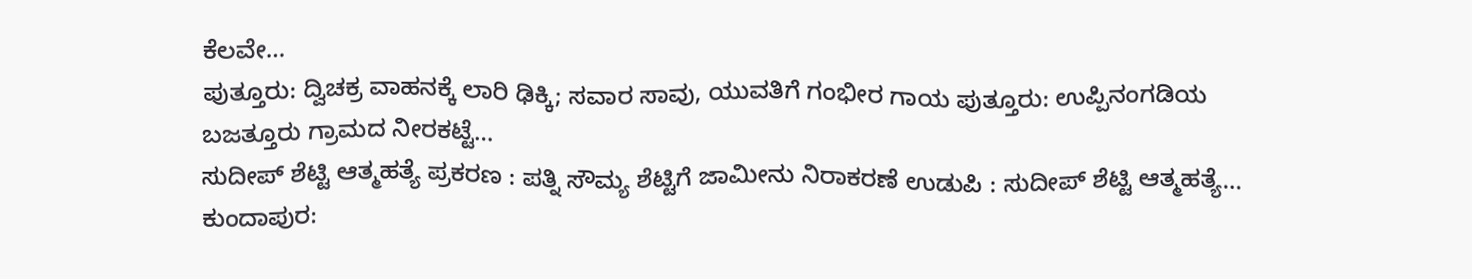ಕೆಲವೇ…
ಪುತ್ತೂರು: ದ್ವಿಚಕ್ರ ವಾಹನಕ್ಕೆ ಲಾರಿ ಢಿಕ್ಕಿ; ಸವಾರ ಸಾವು, ಯುವತಿಗೆ ಗಂಭೀರ ಗಾಯ ಪುತ್ತೂರು: ಉಪ್ಪಿನಂಗಡಿಯ ಬಜತ್ತೂರು ಗ್ರಾಮದ ನೀರಕಟ್ಟೆ…
ಸುದೀಪ್ ಶೆಟ್ಟಿ ಆತ್ಮಹತ್ಯೆ ಪ್ರಕರಣ : ಪತ್ನಿ ಸೌಮ್ಯ ಶೆಟ್ಟಿಗೆ ಜಾಮೀನು ನಿರಾಕರಣೆ ಉಡುಪಿ : ಸುದೀಪ್ ಶೆಟ್ಟಿ ಆತ್ಮಹತ್ಯೆ…
ಕುಂದಾಪುರ: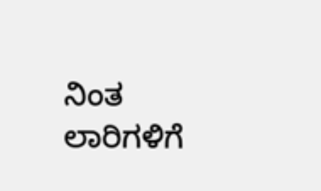ನಿಂತ ಲಾರಿಗಳಿಗೆ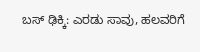ಬಸ್ ಢಿಕ್ಕಿ: ಎರಡು ಸಾವು, ಹಲವರಿಗೆ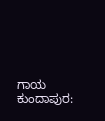ಗಾಯ ಕುಂದಾಪುರ: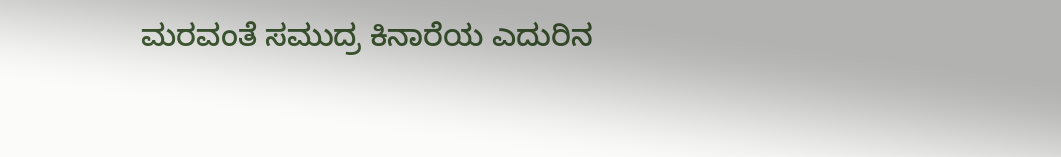ಮರವಂತೆ ಸಮುದ್ರ ಕಿನಾರೆಯ ಎದುರಿನ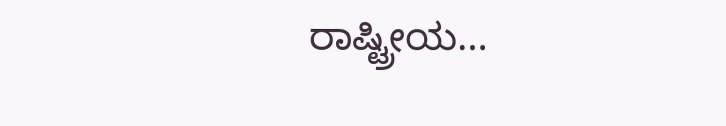ರಾಷ್ಟ್ರೀಯ…